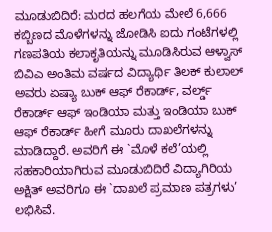ಮೂಡುಬಿದಿರೆ: ಮರದ ಹಲಗೆಯ ಮೇಲೆ 6,666 ಕಬ್ಬಿಣದ ಮೊಳೆಗಳನ್ನು ಜೋಡಿಸಿ ಐದು ಗಂಟೆಗಳಲ್ಲಿ ಗಣಪತಿಯ ಕಲಾಕೃತಿಯನ್ನು ಮೂಡಿಸಿರುವ ಆಳ್ವಾಸ್ ಬಿವಿಎ ಅಂತಿಮ ವರ್ಷದ ವಿದ್ಯಾರ್ಥಿ ತಿಲಕ್ ಕುಲಾಲ್ ಅವರು ಏಷ್ಯಾ ಬುಕ್ ಆಫ್ ರೆಕಾರ್ಡ್, ವರ್ಲ್ಡ್ ರೆಕಾರ್ಡ್ ಆಫ್ ಇಂಡಿಯಾ ಮತ್ತು ಇಂಡಿಯಾ ಬುಕ್ ಆಫ್ ರೆಕಾರ್ಡ್ ಹೀಗೆ ಮೂರು ದಾಖಲೆಗಳನ್ನು ಮಾಡಿದ್ದಾರೆ. ಅವರಿಗೆ ಈ `ಮೊಳೆ ಕಲೆ’ಯಲ್ಲಿ ಸಹಕಾರಿಯಾಗಿರುವ ಮೂಡುಬಿದಿರೆ ವಿದ್ಯಾಗಿರಿಯ ಅಕ್ಷಿತ್ ಅವರಿಗೂ ಈ `ದಾಖಲೆ ಪ್ರಮಾಣ ಪತ್ರಗಳು’ ಲಭಿಸಿವೆ.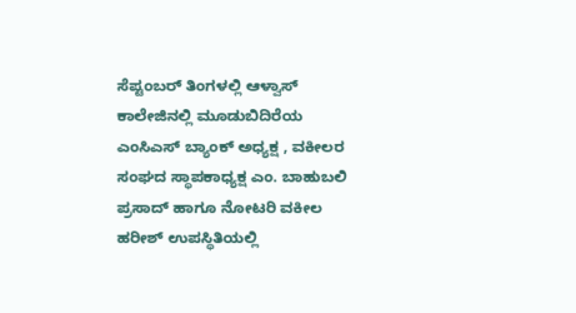ಸೆಪ್ಟಂಬರ್ ತಿಂಗಳಲ್ಲಿ ಆಳ್ವಾಸ್ ಕಾಲೇಜಿನಲ್ಲಿ ಮೂಡುಬಿದಿರೆಯ ಎಂಸಿಎಸ್ ಬ್ಯಾಂಕ್ ಅಧ್ಯಕ್ಷ , ವಕೀಲರ ಸಂಘದ ಸ್ಥಾಪಕಾಧ್ಯಕ್ಷ ಎಂ. ಬಾಹುಬಲಿ ಪ್ರಸಾದ್ ಹಾಗೂ ನೋಟರಿ ವಕೀಲ ಹರೀಶ್ ಉಪಸ್ಥಿತಿಯಲ್ಲಿ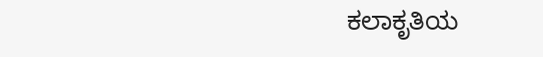ಕಲಾಕೃತಿಯ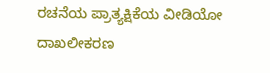ರಚನೆಯ ಪ್ರಾತ್ಯಕ್ಷಿಕೆಯ ವೀಡಿಯೋ ದಾಖಲೀಕರಣ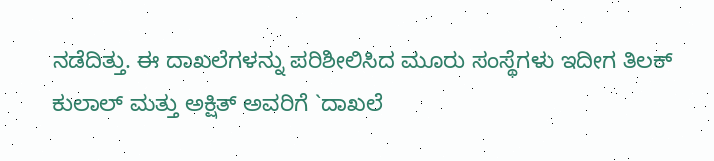ನಡೆದಿತ್ತು. ಈ ದಾಖಲೆಗಳನ್ನು ಪರಿಶೀಲಿಸಿದ ಮೂರು ಸಂಸ್ಥೆಗಳು ಇದೀಗ ತಿಲಕ್ ಕುಲಾಲ್ ಮತ್ತು ಅಕ್ಷಿತ್ ಅವರಿಗೆ `ದಾಖಲೆ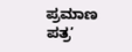ಪ್ರಮಾಣ ಪತ್ರ’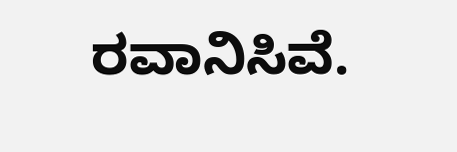ರವಾನಿಸಿವೆ.